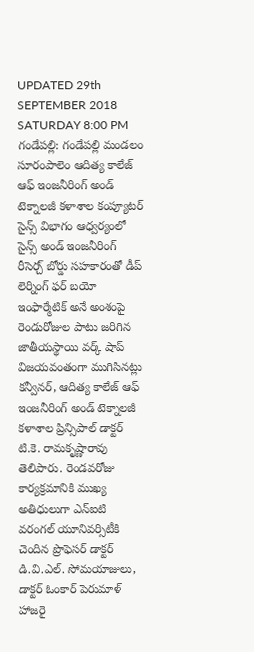UPDATED 29th SEPTEMBER 2018 SATURDAY 8:00 PM
గండేపల్లి: గండేపల్లి మండలం సూరంపాలెం ఆదిత్య కాలేజ్ ఆఫ్ ఇంజనీరింగ్ అండ్ టెక్నాలజీ కళాశాల కంప్యూటర్ సైన్స్ విభాగం ఆధ్వర్యంలో సైన్స్ అండ్ ఇంజనీరింగ్ రీసెర్చ్ బోర్డు సహకారంతో డీప్ లెర్నింగ్ ఫర్ బయో ఇంఫార్మేటిక్ అనే అంశంపై రెండురోజుల పాటు జరిగిన జాతీయస్థాయి వర్క్ షాప్ విజయవంతంగా ముగిసినట్లు కన్వీనర్, ఆదిత్య కాలేజ్ ఆఫ్ ఇంజనీరింగ్ అండ్ టెక్నాలజీ కళాశాల ప్రిన్సిపాల్ డాక్టర్ టి.కె. రామకృష్ణారావు తెలిపారు. రెండవరోజు కార్యక్రమానికి ముఖ్య అతిధులుగా ఎన్ఐటి వరంగల్ యూనివర్సిటీకి చెందిన ప్రొఫెసర్ డాక్టర్ డి.వి.ఎల్. సోమయాజులు, డాక్టర్ ఓంకార్ పెరుమాళ్ హాజరై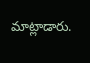మాట్లాడారు.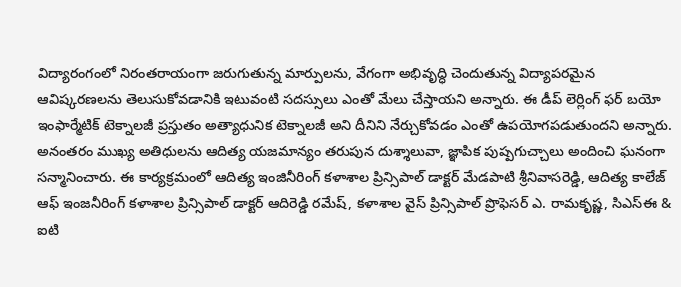విద్యారంగంలో నిరంతరాయంగా జరుగుతున్న మార్పులను, వేగంగా అభివృద్ధి చెందుతున్న విద్యాపరమైన ఆవిష్కరణలను తెలుసుకోవడానికి ఇటువంటి సదస్సులు ఎంతో మేలు చేస్తాయని అన్నారు. ఈ డీప్ లెర్లింగ్ ఫర్ బయో ఇంఫార్మేటిక్ టెక్నాలజీ ప్రస్తుతం అత్యాధునిక టెక్నాలజీ అని దీనిని నేర్చుకోవడం ఎంతో ఉపయోగపడుతుందని అన్నారు. అనంతరం ముఖ్య అతిధులను ఆదిత్య యజమాన్యం తరుపున దుశ్శాలువా, జ్ఞాపిక పుష్పగుచ్చాలు అందించి ఘనంగా సన్మానించారు. ఈ కార్యక్రమంలో ఆదిత్య ఇంజినీరింగ్ కళాశాల ప్రిన్సిపాల్ డాక్టర్ మేడపాటి శ్రీనివాసరెడ్డి, ఆదిత్య కాలేజ్ ఆఫ్ ఇంజనీరింగ్ కళాశాల ప్రిన్సిపాల్ డాక్టర్ ఆదిరెడ్డి రమేష్, కళాశాల వైస్ ప్రిన్సిపాల్ ప్రొఫెసర్ ఎ. రామకృష్ణ, సిఎస్ఈ & ఐటి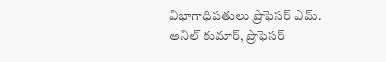విభాగాధిపతులు ప్రొఫెసర్ ఎమ్. అనిల్ కుమార్, ప్రొఫెసర్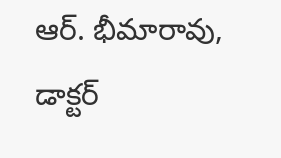ఆర్. భీమారావు, డాక్టర్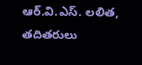ఆర్.వి.ఎస్. లలిత, తదితరులు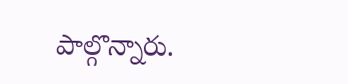పాల్గొన్నారు.